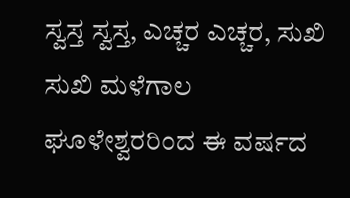ಸ್ವಸ್ತ ಸ್ವಸ್ತ, ಎಚ್ಚರ ಎಚ್ಚರ, ಸುಖಿ ಸುಖಿ ಮಳೆಗಾಲ ಘೂಳೇಶ್ವರರಿಂದ ಈ ವರ್ಷದ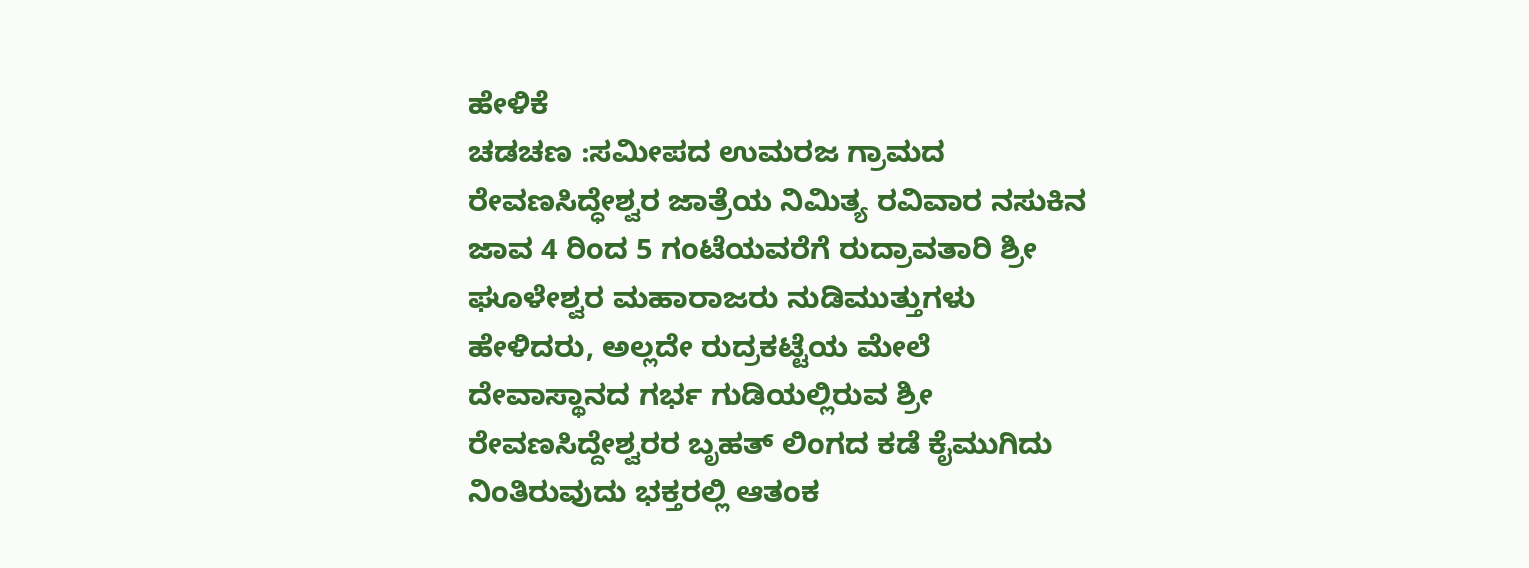ಹೇಳಿಕೆ
ಚಡಚಣ :ಸಮೀಪದ ಉಮರಜ ಗ್ರಾಮದ ರೇವಣಸಿದ್ಧೇಶ್ವರ ಜಾತ್ರೆಯ ನಿಮಿತ್ಯ ರವಿವಾರ ನಸುಕಿನ ಜಾವ 4 ರಿಂದ 5 ಗಂಟೆಯವರೆಗೆ ರುದ್ರಾವತಾರಿ ಶ್ರೀ ಘೂಳೇಶ್ವರ ಮಹಾರಾಜರು ನುಡಿಮುತ್ತುಗಳು ಹೇಳಿದರು, ಅಲ್ಲದೇ ರುದ್ರಕಟ್ಟೆಯ ಮೇಲೆ ದೇವಾಸ್ಥಾನದ ಗರ್ಭ ಗುಡಿಯಲ್ಲಿರುವ ಶ್ರೀ ರೇವಣಸಿದ್ದೇಶ್ವರರ ಬೃಹತ್ ಲಿಂಗದ ಕಡೆ ಕೈಮುಗಿದು ನಿಂತಿರುವುದು ಭಕ್ತರಲ್ಲಿ ಆತಂಕ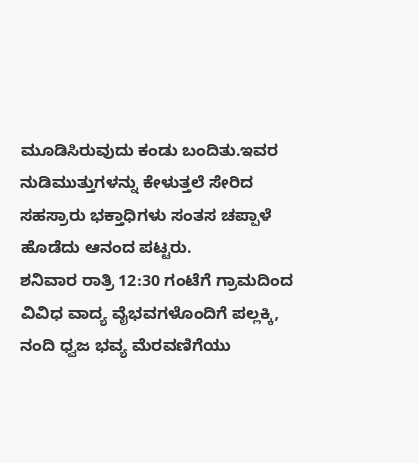ಮೂಡಿಸಿರುವುದು ಕಂಡು ಬಂದಿತು.ಇವರ ನುಡಿಮುತ್ತುಗಳನ್ನು ಕೇಳುತ್ತಲೆ ಸೇರಿದ ಸಹಸ್ರಾರು ಭಕ್ತಾಧಿಗಳು ಸಂತಸ ಚಪ್ಪಾಳೆ ಹೊಡೆದು ಆನಂದ ಪಟ್ಟರು.
ಶನಿವಾರ ರಾತ್ರಿ 12:30 ಗಂಟೆಗೆ ಗ್ರಾಮದಿಂದ ವಿವಿಧ ವಾದ್ಯ ವೈಭವಗಳೊಂದಿಗೆ ಪಲ್ಲಕ್ಕಿ, ನಂದಿ ಧ್ವಜ ಭವ್ಯ ಮೆರವಣಿಗೆಯು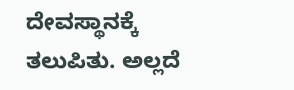ದೇವಸ್ಥಾನಕ್ಕೆ ತಲುಪಿತು. ಅಲ್ಲದೆ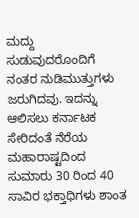ಮದ್ದು ಸುಡುವುದರೊಂದಿಗೆ ನಂತರ ನುಡಿಮುತ್ತುಗಳು ಜರುಗಿದವು. ಇದನ್ನು ಆಲಿಸಲು ಕರ್ನಾಟಕ ಸೇರಿದಂತೆ ನೆರೆಯ ಮಹಾರಾಷ್ಟದಿಂದ ಸುಮಾರು 30 ರಿಂದ 40 ಸಾವಿರ ಭಕ್ತಾಧಿಗಳು ಶಾಂತ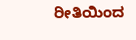ರೀತಿಯಿಂದ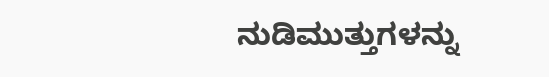ನುಡಿಮುತ್ತುಗಳನ್ನು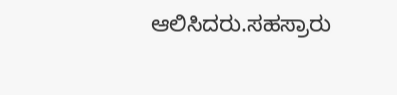ಆಲಿಸಿದರು.ಸಹಸ್ರಾರು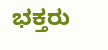ಭಕ್ತರು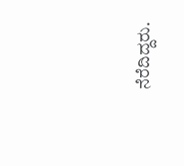ನೆರೆದಿದ್ದರು.